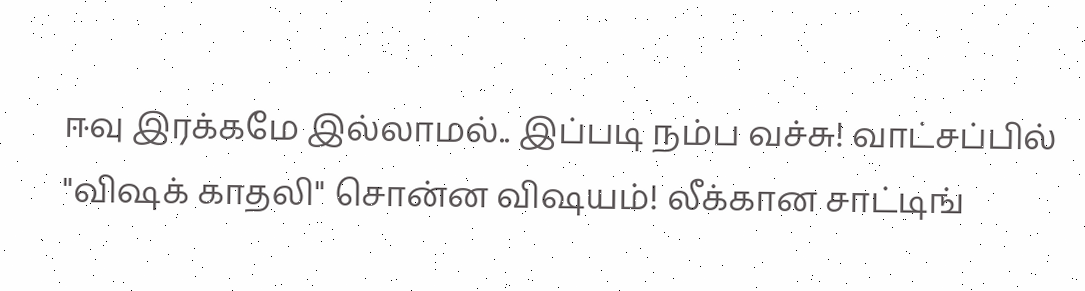ஈவு இரக்கமே இல்லாமல்.. இப்படி நம்ப வச்சு! வாட்சப்பில் "விஷக் காதலி" சொன்ன விஷயம்! லீக்கான சாட்டிங்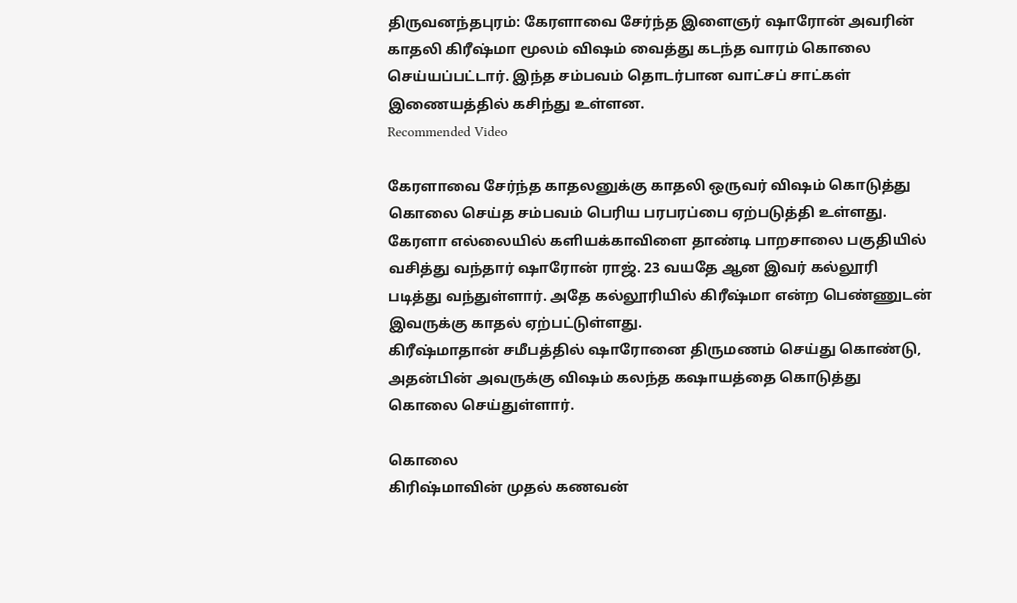திருவனந்தபுரம்: கேரளாவை சேர்ந்த இளைஞர் ஷாரோன் அவரின் காதலி கிரீஷ்மா மூலம் விஷம் வைத்து கடந்த வாரம் கொலை செய்யப்பட்டார். இந்த சம்பவம் தொடர்பான வாட்சப் சாட்கள் இணையத்தில் கசிந்து உள்ளன.
Recommended Video

கேரளாவை சேர்ந்த காதலனுக்கு காதலி ஒருவர் விஷம் கொடுத்து கொலை செய்த சம்பவம் பெரிய பரபரப்பை ஏற்படுத்தி உள்ளது. கேரளா எல்லையில் களியக்காவிளை தாண்டி பாறசாலை பகுதியில் வசித்து வந்தார் ஷாரோன் ராஜ். 23 வயதே ஆன இவர் கல்லூரி படித்து வந்துள்ளார். அதே கல்லூரியில் கிரீஷ்மா என்ற பெண்ணுடன் இவருக்கு காதல் ஏற்பட்டுள்ளது.
கிரீஷ்மாதான் சமீபத்தில் ஷாரோனை திருமணம் செய்து கொண்டு, அதன்பின் அவருக்கு விஷம் கலந்த கஷாயத்தை கொடுத்து கொலை செய்துள்ளார்.

கொலை
கிரிஷ்மாவின் முதல் கணவன்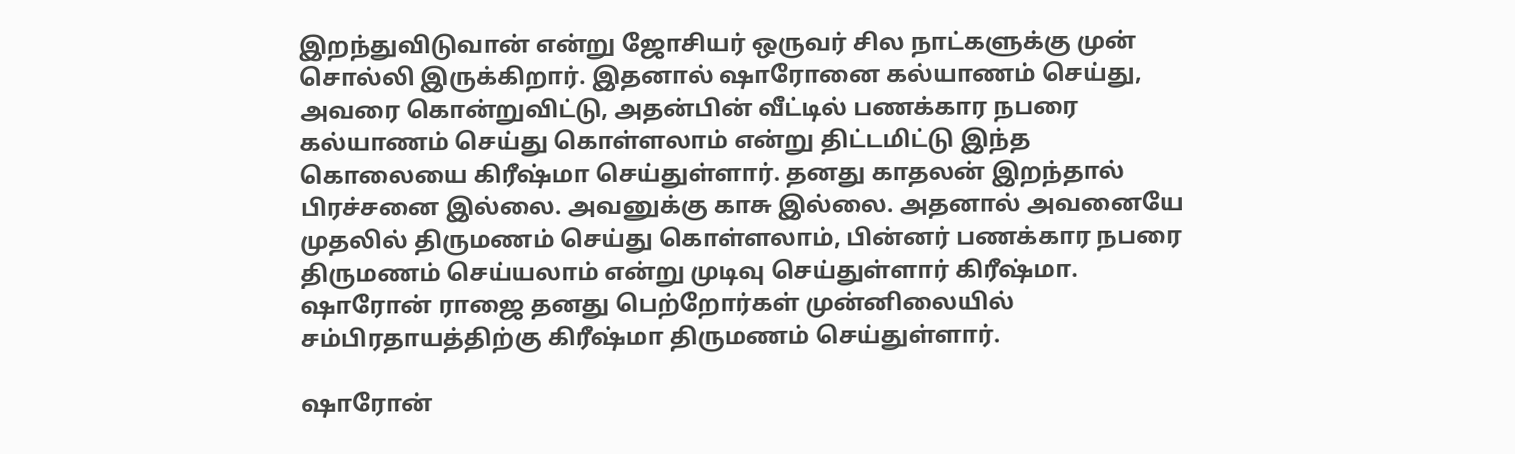இறந்துவிடுவான் என்று ஜோசியர் ஒருவர் சில நாட்களுக்கு முன் சொல்லி இருக்கிறார். இதனால் ஷாரோனை கல்யாணம் செய்து, அவரை கொன்றுவிட்டு, அதன்பின் வீட்டில் பணக்கார நபரை கல்யாணம் செய்து கொள்ளலாம் என்று திட்டமிட்டு இந்த கொலையை கிரீஷ்மா செய்துள்ளார். தனது காதலன் இறந்தால் பிரச்சனை இல்லை. அவனுக்கு காசு இல்லை. அதனால் அவனையே முதலில் திருமணம் செய்து கொள்ளலாம், பின்னர் பணக்கார நபரை திருமணம் செய்யலாம் என்று முடிவு செய்துள்ளார் கிரீஷ்மா. ஷாரோன் ராஜை தனது பெற்றோர்கள் முன்னிலையில் சம்பிரதாயத்திற்கு கிரீஷ்மா திருமணம் செய்துள்ளார்.

ஷாரோன்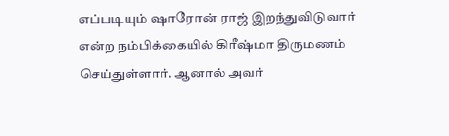எப்படியும் ஷாரோன் ராஜ் இறந்துவிடுவார் என்ற நம்பிக்கையில் கிரீஷ்மா திருமணம் செய்துள்ளார். ஆனால் அவர்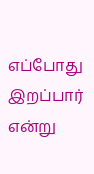எப்போது இறப்பார் என்று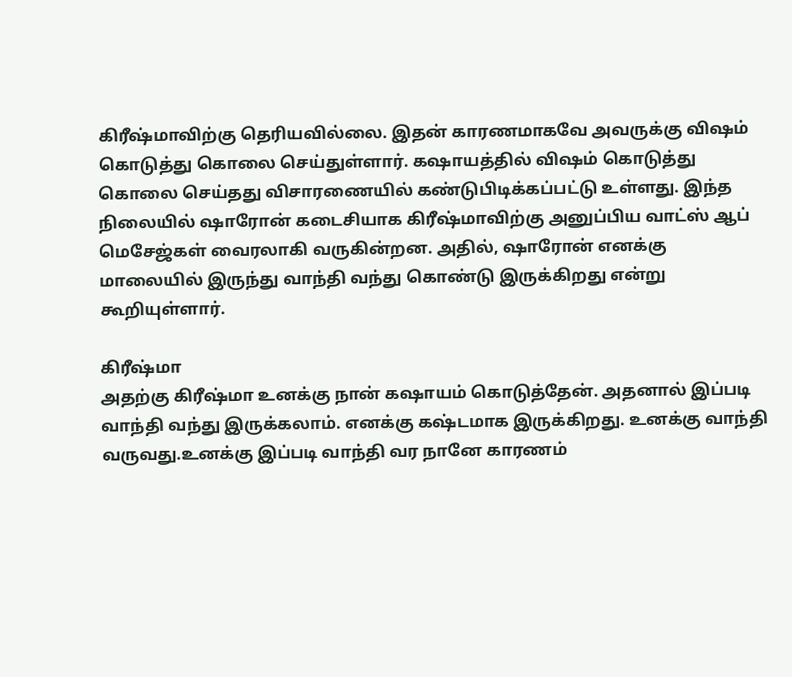கிரீஷ்மாவிற்கு தெரியவில்லை. இதன் காரணமாகவே அவருக்கு விஷம் கொடுத்து கொலை செய்துள்ளார். கஷாயத்தில் விஷம் கொடுத்து கொலை செய்தது விசாரணையில் கண்டுபிடிக்கப்பட்டு உள்ளது. இந்த நிலையில் ஷாரோன் கடைசியாக கிரீஷ்மாவிற்கு அனுப்பிய வாட்ஸ் ஆப் மெசேஜ்கள் வைரலாகி வருகின்றன. அதில், ஷாரோன் எனக்கு மாலையில் இருந்து வாந்தி வந்து கொண்டு இருக்கிறது என்று கூறியுள்ளார்.

கிரீஷ்மா
அதற்கு கிரீஷ்மா உனக்கு நான் கஷாயம் கொடுத்தேன். அதனால் இப்படி வாந்தி வந்து இருக்கலாம். எனக்கு கஷ்டமாக இருக்கிறது. உனக்கு வாந்தி வருவது.உனக்கு இப்படி வாந்தி வர நானே காரணம்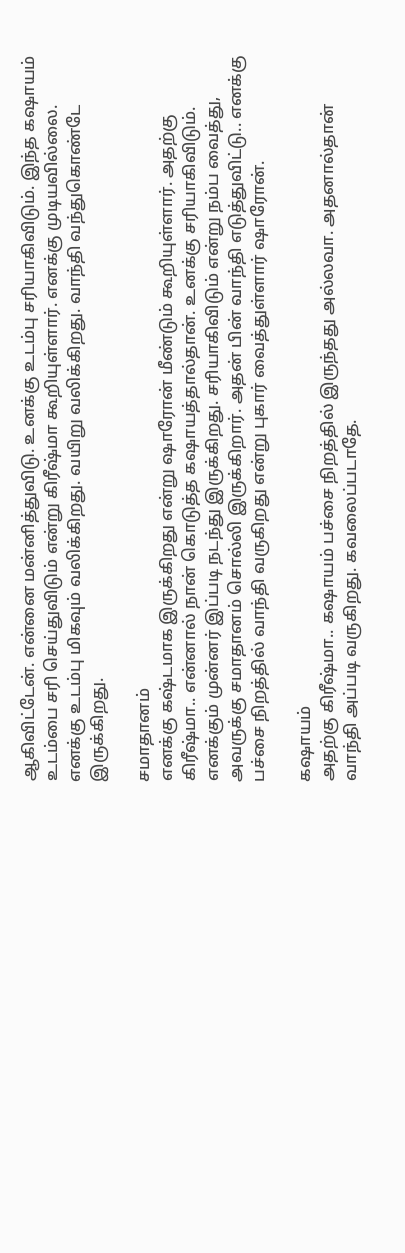ஆகிவிட்டேன். என்னை மன்னித்துவிடு. உனக்கு உடம்பு சரியாகிவிடும். இந்த கஷாயம் உடம்பை சரி செய்துவிடும் என்று கிரீஷ்மா கூறியுள்ளார். எனக்கு முடியவில்லை. எனக்கு உடம்பு மிகவும் வலிக்கிறது. வயிறு வலிக்கிறது. வாந்தி வந்துகொண்டே இருக்கிறது.

சமாதானம்
எனக்கு கஷ்டமாக இருக்கிறது என்று ஷாரோன் மீண்டும் கூறியுள்ளார். அதற்கு கிரீஷ்மா.. என்னால் நான் கொடுத்த கஷாயத்தால்தான். உனக்கு சரியாகிவிடும். எனக்கும் முன்னர் இப்படி நடந்து இருக்கிறது. சரியாகிவிடும் என்று நம்ப வைத்து, அவருக்கு சமாதானம் சொல்லி இருக்கிறார். அதன் பின் வாந்தி எடுத்துவிட்டு.. எனக்கு பச்சை நிறத்தில் வாந்தி வருகிறது என்று புகார் வைத்துள்ளார் ஷாரோன்.

கஷாயம்
அதற்கு கிரீஷ்மா.. கஷாயம் பச்சை நிறத்தில் இருந்தது அல்லவா. அதனால்தான் வாந்தி அப்படி வருகிறது. கவலைப்படாதே.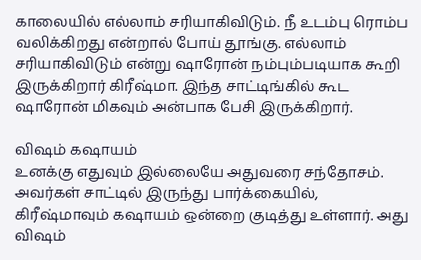காலையில் எல்லாம் சரியாகிவிடும். நீ உடம்பு ரொம்ப வலிக்கிறது என்றால் போய் தூங்கு. எல்லாம் சரியாகிவிடும் என்று ஷாரோன் நம்பும்படியாக கூறி இருக்கிறார் கிரீஷ்மா. இந்த சாட்டிங்கில் கூட ஷாரோன் மிகவும் அன்பாக பேசி இருக்கிறார்.

விஷம் கஷாயம்
உனக்கு எதுவும் இல்லையே அதுவரை சந்தோசம். அவர்கள் சாட்டில் இருந்து பார்க்கையில், கிரீஷ்மாவும் கஷாயம் ஒன்றை குடித்து உள்ளார். அது விஷம்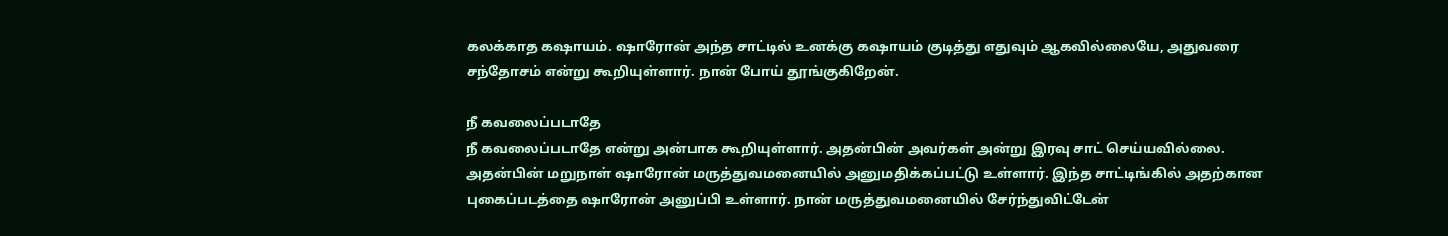கலக்காத கஷாயம். ஷாரோன் அந்த சாட்டில் உனக்கு கஷாயம் குடித்து எதுவும் ஆகவில்லையே, அதுவரை சந்தோசம் என்று கூறியுள்ளார். நான் போய் தூங்குகிறேன்.

நீ கவலைப்படாதே
நீ கவலைப்படாதே என்று அன்பாக கூறியுள்ளார். அதன்பின் அவர்கள் அன்று இரவு சாட் செய்யவில்லை. அதன்பின் மறுநாள் ஷாரோன் மருத்துவமனையில் அனுமதிக்கப்பட்டு உள்ளார். இந்த சாட்டிங்கில் அதற்கான புகைப்படத்தை ஷாரோன் அனுப்பி உள்ளார். நான் மருத்துவமனையில் சேர்ந்துவிட்டேன்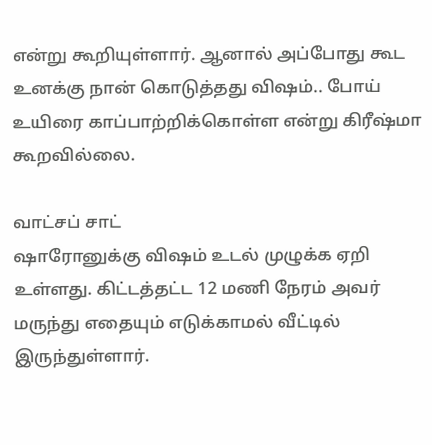என்று கூறியுள்ளார். ஆனால் அப்போது கூட உனக்கு நான் கொடுத்தது விஷம்.. போய் உயிரை காப்பாற்றிக்கொள்ள என்று கிரீஷ்மா கூறவில்லை.

வாட்சப் சாட்
ஷாரோனுக்கு விஷம் உடல் முழுக்க ஏறி உள்ளது. கிட்டத்தட்ட 12 மணி நேரம் அவர் மருந்து எதையும் எடுக்காமல் வீட்டில் இருந்துள்ளார்.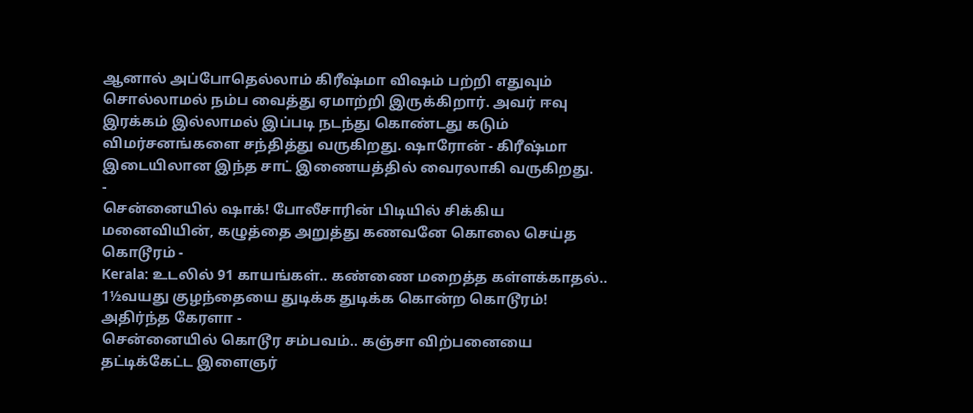ஆனால் அப்போதெல்லாம் கிரீஷ்மா விஷம் பற்றி எதுவும் சொல்லாமல் நம்ப வைத்து ஏமாற்றி இருக்கிறார். அவர் ஈவு இரக்கம் இல்லாமல் இப்படி நடந்து கொண்டது கடும் விமர்சனங்களை சந்தித்து வருகிறது. ஷாரோன் - கிரீஷ்மா இடையிலான இந்த சாட் இணையத்தில் வைரலாகி வருகிறது.
-
சென்னையில் ஷாக்! போலீசாரின் பிடியில் சிக்கிய மனைவியின், கழுத்தை அறுத்து கணவனே கொலை செய்த கொடூரம் -
Kerala: உடலில் 91 காயங்கள்.. கண்ணை மறைத்த கள்ளக்காதல்.. 1½வயது குழந்தையை துடிக்க துடிக்க கொன்ற கொடூரம்! அதிர்ந்த கேரளா -
சென்னையில் கொடூர சம்பவம்.. கஞ்சா விற்பனையை தட்டிக்கேட்ட இளைஞர்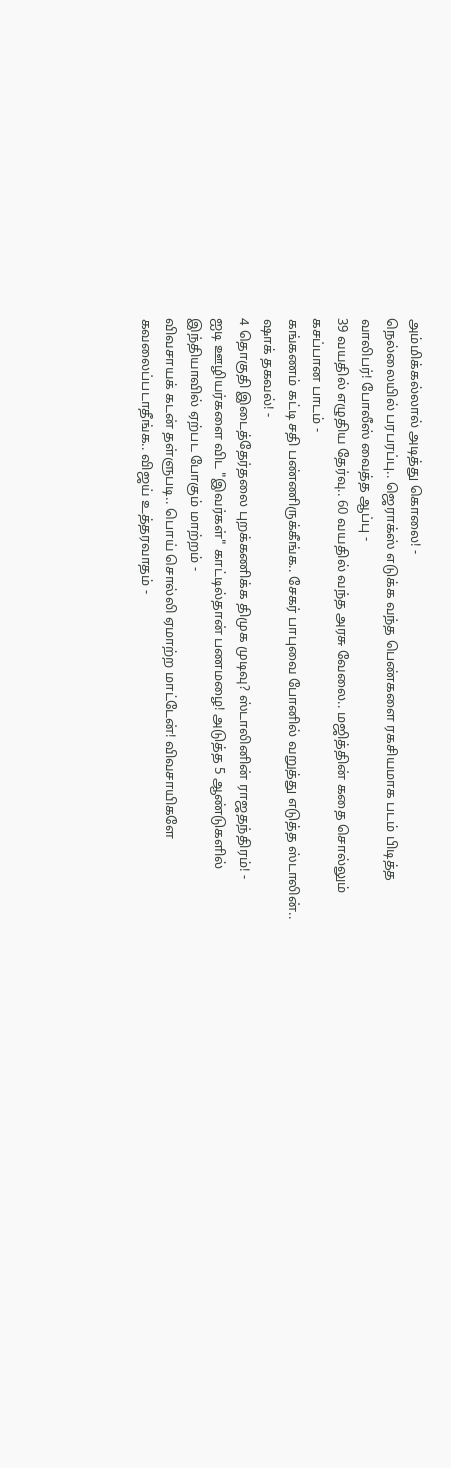அம்மிக்கல்லால் அடித்து கொலை! -
நெல்லையில் பரபரப்பு.. ஜெராக்ஸ் எடுக்க வந்த பெண்களை ரகசியமாக படம் பிடித்த வாலிபர்! போலீஸ் வைத்த ஆப்பு -
39 வயதில் எழுதிய தேர்வு.. 60 வயதில் வந்த அரசு வேலை.. மஜித்தின் கதை சொல்லும் கசப்பான பாடம் -
கங்கணம் கட்டி சதி பண்ணிருக்கீங்க.. சேகர் பாபுவை போனில் வறுத்து எடுத்த ஸ்டாலின்.. ஷாக் தகவல்! -
4 தொகுதி இடைத்தேர்தலை புறக்கணிக்க திமுக முடிவு? ஸ்டாலினின் ராஜதந்திரம்! -
ஐடி ஊழியர்களை விட "இவர்கள்" காட்டில்தான் பணமழை! அடுத்த 5 ஆண்டுகளில் இந்தியாவில் ஏற்பட போகும் மாற்றம் -
விவசாயக் கடன் தள்ளுபடி.. பொய் சொல்லி ஏமாற்ற மாட்டேன்! விவசாயிகளே கவலைப்படாதீங்க.. விஜய் உத்தரவாதம் -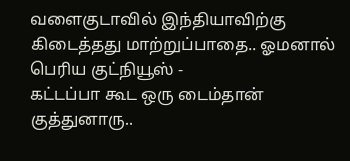வளைகுடாவில் இந்தியாவிற்கு கிடைத்தது மாற்றுப்பாதை.. ஓமனால் பெரிய குட்நியூஸ் -
கட்டப்பா கூட ஒரு டைம்தான் குத்துனாரு..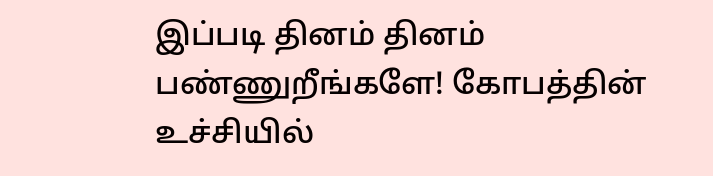இப்படி தினம் தினம் பண்ணுறீங்களே! கோபத்தின் உச்சியில்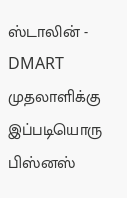ஸ்டாலின் -
DMART முதலாளிக்கு இப்படியொரு பிஸ்னஸ்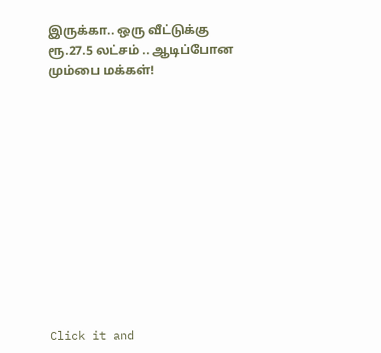இருக்கா.. ஒரு வீட்டுக்கு ரூ.27.5 லட்சம் .. ஆடிப்போன மும்பை மக்கள்!












Click it and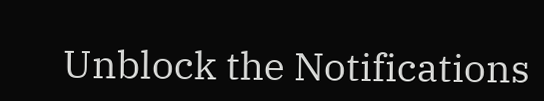Unblock the Notifications